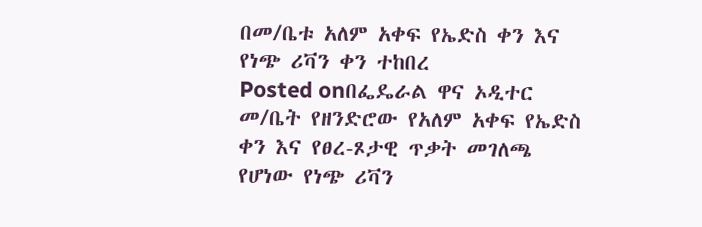በመ/ቤቱ አለም አቀፍ የኤድስ ቀን እና የነጭ ሪቫን ቀን ተከበረ
Posted onበፌዴራል ዋና ኦዲተር መ/ቤት የዘንድሮው የአለም አቀፍ የኤድስ ቀን እና የፀረ-ጾታዊ ጥቃት መገለጫ የሆነው የነጭ ሪቫን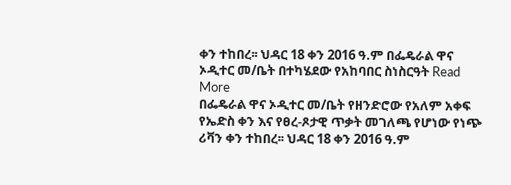ቀን ተከበረ፡፡ ህዳር 18 ቀን 2016 ዓ.ም በፌዴራል ዋና ኦዲተር መ/ቤት በተካሄደው የአከባበር ስነስርዓት Read More
በፌዴራል ዋና ኦዲተር መ/ቤት የዘንድሮው የአለም አቀፍ የኤድስ ቀን እና የፀረ-ጾታዊ ጥቃት መገለጫ የሆነው የነጭ ሪቫን ቀን ተከበረ፡፡ ህዳር 18 ቀን 2016 ዓ.ም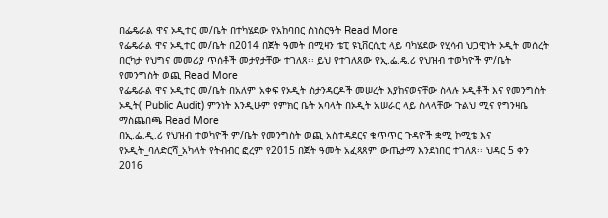በፌዴራል ዋና ኦዲተር መ/ቤት በተካሄደው የአከባበር ስነስርዓት Read More
የፌዴራል ዋና ኦዲተር መ/ቤት በ2014 በጀት ዓመት በሚዛን ቴፒ ዩኒቨርሲቲ ላይ ባካሄደው የሂሳብ ህጋዊነት ኦዲት መሰረት በርካታ የህግና መመሪያ ጥሰቶች መታየታቸው ተገለጸ፡፡ ይህ የተገለጸው የኢ.ፌ.ዴ.ሪ የህዝብ ተወካዮች ም/ቤት የመንግስት ወጪ Read More
የፌዴራል ዋና ኦዲተር መ/ቤት በአለም አቀፍ የኦዲት ስታንዳርዶች መሠረት እያከናወናቸው ስላሉ ኦዲቶች እና የመንግስት ኦዲት( Public Audit) ምንነት እንዲሁም የምክር ቤት አባላት በኦዲት አሠራር ላይ ስላላቸው ጉልህ ሚና የግንዛቤ ማስጨበጫ Read More
በኢ.ፌ.ዲ.ሪ የህዝብ ተወካዮች ም/ቤት የመንግስት ወጪ አስተዳደርና ቁጥጥር ጉዳዮች ቋሚ ኮሚቴ እና የኦዲት_ባለድርሻ_አካላት የትብብር ፎረም የ2015 በጀት ዓመት አፈጻጸም ውጤታማ እንደነበር ተገለጸ፡፡ ህዳር 5 ቀን 2016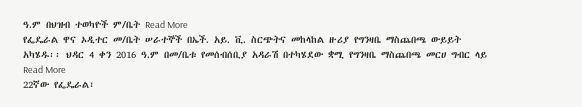ዓ.ም በህዝብ ተወካዮች ም/ቤት Read More
የፌዴራል ዋና ኦዲተር መ/ቤት ሠራተኞች በኤች. አይ. ቪ. ስርጭትና መከላከል ዙሪያ የግንዛቤ ማስጨበጫ ውይይት አካሄዱ፡፡ ህዳር 4 ቀን 2016 ዓ.ም በመ/ቤቱ የመሰብሰቢያ አዳራሽ በተካሄደው ቋሚ የግንዛቤ ማስጨበጫ መርሀ ግብር ላይ Read More
22ኛው የፌዴራል፣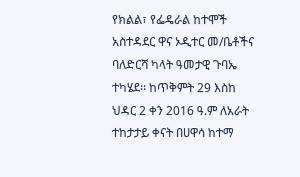የክልል፣ የፌዴራል ከተሞች አስተዳደር ዋና ኦዲተር መ/ቤቶችና ባለድርሻ ካላት ዓመታዊ ጉባኤ ተካሄደ፡፡ ከጥቅምት 29 እስከ ህዳር 2 ቀን 2016 ዓ.ም ለአራት ተከታታይ ቀናት በሀዋሳ ከተማ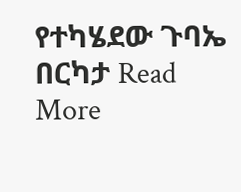የተካሄደው ጉባኤ በርካታ Read More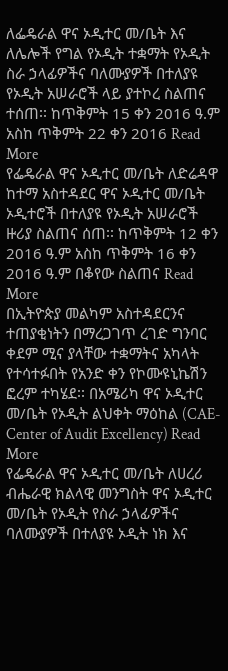ለፌዴራል ዋና ኦዲተር መ/ቤት እና ለሌሎች የግል የኦዲት ተቋማት የኦዲት ስራ ኃላፊዎችና ባለሙያዎች በተለያዩ የኦዲት አሠራሮች ላይ ያተኮረ ስልጠና ተሰጠ፡፡ ከጥቅምት 15 ቀን 2016 ዓ.ም አስከ ጥቅምት 22 ቀን 2016 Read More
የፌዴራል ዋና ኦዲተር መ/ቤት ለድሬዳዋ ከተማ አስተዳደር ዋና ኦዲተር መ/ቤት ኦዲተሮች በተለያዩ የኦዲት አሠራሮች ዙሪያ ስልጠና ሰጠ፡፡ ከጥቅምት 12 ቀን 2016 ዓ.ም አስከ ጥቅምት 16 ቀን 2016 ዓ.ም በቆየው ስልጠና Read More
በኢትዮጵያ መልካም አስተዳደርንና ተጠያቂነትን በማረጋገጥ ረገድ ግንባር ቀደም ሚና ያላቸው ተቋማትና አካላት የተሳተፉበት የአንድ ቀን የኮሙዩኒኬሽን ፎረም ተካሄደ፡፡ በአሜሪካ ዋና ኦዲተር መ/ቤት የኦዲት ልህቀት ማዕከል (CAE- Center of Audit Excellency) Read More
የፌዴራል ዋና ኦዲተር መ/ቤት ለሀረሪ ብሔራዊ ክልላዊ መንግስት ዋና ኦዲተር መ/ቤት የኦዲት የስራ ኃላፊዎችና ባለሙያዎች በተለያዩ ኦዲት ነክ እና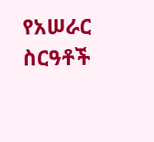የአሠራር ስርዓቶች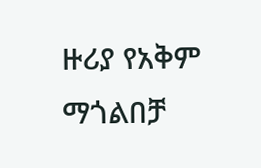ዙሪያ የአቅም ማጎልበቻ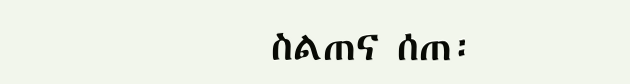ስልጠና ሰጠ፡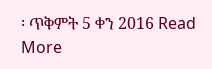፡ ጥቅምት 5 ቀን 2016 Read More